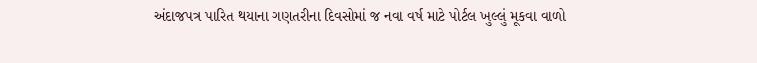અંદાજપત્ર પારિત થયાના ગણતરીના દિવસોમાં જ નવા વર્ષ માટે પોર્ટલ ખુલ્લું મૂકવા વાળો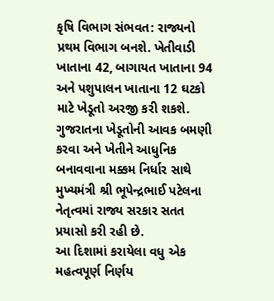કૃષિ વિભાગ સંભવત: રાજ્યનો પ્રથમ વિભાગ બનશે. ખેતીવાડી ખાતાના 42, બાગાયત ખાતાના 94 અને પશુપાલન ખાતાના 12 ઘટકો માટે ખેડૂતો અરજી કરી શકશે. ગુજરાતના ખેડૂતોની આવક બમણી કરવા અને ખેતીને આધુનિક બનાવવાના મક્કમ નિર્ધાર સાથે મુખ્યમંત્રી શ્રી ભૂપેન્દ્રભાઈ પટેલના નેતૃત્વમાં રાજ્ય સરકાર સતત પ્રયાસો કરી રહી છે.
આ દિશામાં કરાયેલા વધુ એક મહત્વપૂર્ણ નિર્ણય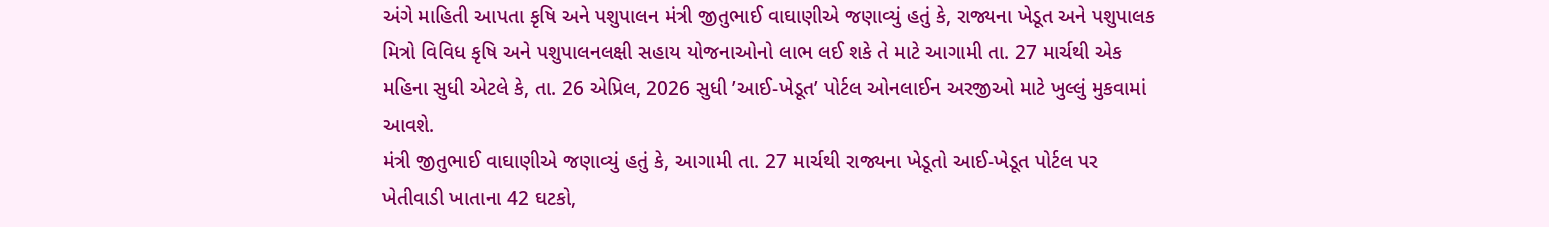અંગે માહિતી આપતા કૃષિ અને પશુપાલન મંત્રી જીતુભાઈ વાઘાણીએ જણાવ્યું હતું કે, રાજ્યના ખેડૂત અને પશુપાલક મિત્રો વિવિધ કૃષિ અને પશુપાલનલક્ષી સહાય યોજનાઓનો લાભ લઈ શકે તે માટે આગામી તા. 27 માર્ચથી એક મહિના સુધી એટલે કે, તા. 26 એપ્રિલ, 2026 સુધી ’આઈ-ખેડૂત’ પોર્ટલ ઓનલાઈન અરજીઓ માટે ખુલ્લું મુકવામાં આવશે.
મંત્રી જીતુભાઈ વાઘાણીએ જણાવ્યું હતું કે, આગામી તા. 27 માર્ચથી રાજ્યના ખેડૂતો આઈ-ખેડૂત પોર્ટલ પર ખેતીવાડી ખાતાના 42 ઘટકો,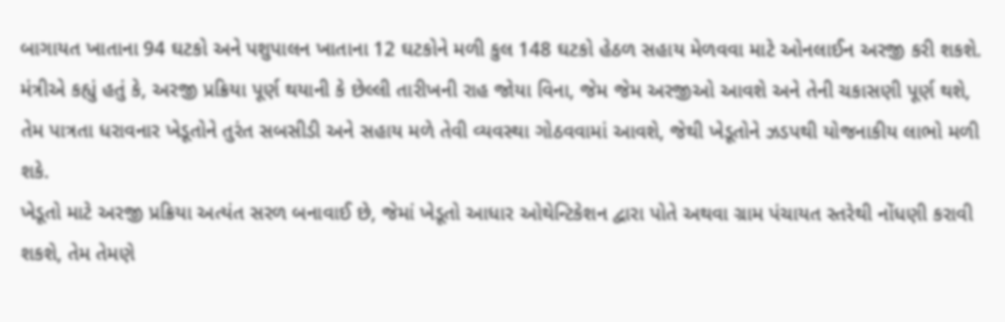બાગાયત ખાતાના 94 ઘટકો અને પશુપાલન ખાતાના 12 ઘટકોને મળી કુલ 148 ઘટકો હેઠળ સહાય મેળવવા માટે ઓનલાઈન અરજી કરી શકશે. મંત્રીએ કહ્યું હતું કે, અરજી પ્રક્રિયા પૂર્ણ થયાની કે છેલ્લી તારીખની રાહ જોયા વિના, જેમ જેમ અરજીઓ આવશે અને તેની ચકાસણી પૂર્ણ થશે, તેમ પાત્રતા ધરાવનાર ખેડૂતોને તુરંત સબસીડી અને સહાય મળે તેવી વ્યવસ્થા ગોઠવવામાં આવશે, જેથી ખેડૂતોને ઝડપથી યોજનાકીય લાભો મળી શકે.
ખેડૂતો માટે અરજી પ્રક્રિયા અત્યંત સરળ બનાવાઈ છે, જેમાં ખેડૂતો આધાર ઓથેન્ટિકેશન દ્વારા પોતે અથવા ગ્રામ પંચાયત સ્તરેથી નોંધણી કરાવી શકશે, તેમ તેમણે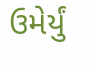ઉમેર્યું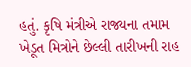હતું. કૃષિ મંત્રીએ રાજ્યના તમામ ખેડૂત મિત્રોને છેલ્લી તારીખની રાહ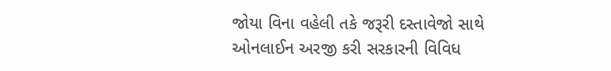જોયા વિના વહેલી તકે જરૂરી દસ્તાવેજો સાથે ઓનલાઈન અરજી કરી સરકારની વિવિધ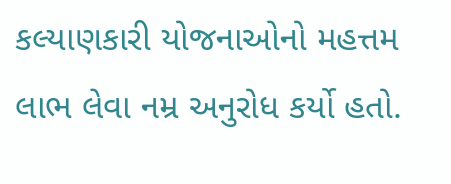કલ્યાણકારી યોજનાઓનો મહત્તમ લાભ લેવા નમ્ર અનુરોધ કર્યો હતો.